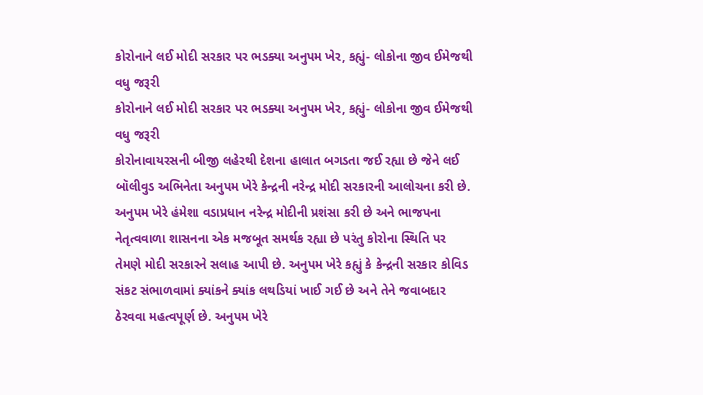કોરોનાને લઈ મોદી સરકાર પર ભડક્યા અનુપમ ખેર, કહ્યું- લોકોના જીવ ઈમેજથી વધુ જરૂરી
કોરોનાને લઈ મોદી સરકાર પર ભડક્યા અનુપમ ખેર, કહ્યું- લોકોના જીવ ઈમેજથી વધુ જરૂરી
કોરોનાવાયરસની બીજી લહેરથી દેશના હાલાત બગડતા જઈ રહ્યા છે જેને લઈ બૉલીવુડ અભિનેતા અનુપમ ખેરે કેન્દ્રની નરેન્દ્ર મોદી સરકારની આલોચના કરી છે. અનુપમ ખેરે હંમેશા વડાપ્રધાન નરેન્દ્ર મોદીની પ્રશંસા કરી છે અને ભાજપના નેતૃત્વવાળા શાસનના એક મજબૂત સમર્થક રહ્યા છે પરંતુ કોરોના સ્થિતિ પર તેમણે મોદી સરકારને સલાહ આપી છે. અનુપમ ખેરે કહ્યું કે કેન્દ્રની સરકાર કોવિડ સંકટ સંભાળવામાં ક્યાંકને ક્યાંક લથડિયાં ખાઈ ગઈ છે અને તેને જવાબદાર ઠેરવવા મહત્વપૂર્ણ છે. અનુપમ ખેરે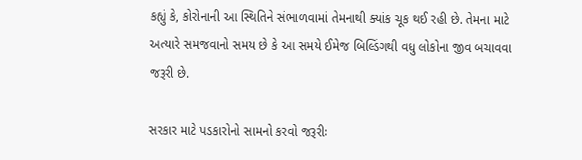કહ્યું કે, કોરોનાની આ સ્થિતિને સંભાળવામાં તેમનાથી ક્યાંક ચૂક થઈ રહી છે. તેમના માટે અત્યારે સમજવાનો સમય છે કે આ સમયે ઈમેજ બિલ્ડિંગથી વધુ લોકોના જીવ બચાવવા જરૂરી છે.

સરકાર માટે પડકારોનો સામનો કરવો જરૂરીઃ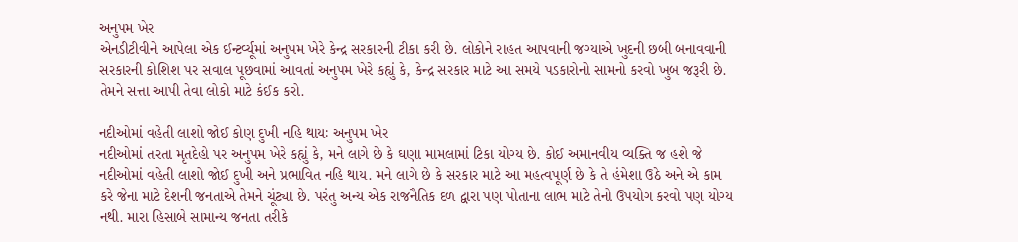અનુપમ ખેર
એનડીટીવીને આપેલા એક ઈન્ટર્વ્યૂમાં અનુપમ ખેરે કેન્દ્ર સરકારની ટીકા કરી છે. લોકોને રાહત આપવાની જગ્યાએ ખુદની છબી બનાવવાની સરકારની કોશિશ પર સવાલ પૂછવામાં આવતાં અનુપમ ખેરે કહ્યું કે, કેન્દ્ર સરકાર માટે આ સમયે પડકારોનો સામનો કરવો ખુબ જરૂરી છે. તેમને સત્તા આપી તેવા લોકો માટે કંઈક કરો.

નદીઓમાં વહેતી લાશો જોઈ કોણ દુખી નહિ થાયઃ અનુપમ ખેર
નદીઓમાં તરતા મૃતદેહો પર અનુપમ ખેરે કહ્યું કે, મને લાગે છે કે ઘણા મામલામાં ટિકા યોગ્ય છે. કોઈ અમાનવીય વ્યક્તિ જ હશે જે નદીઓમાં વહેતી લાશો જોઈ દુખી અને પ્રભાવિત નહિ થાય. મને લાગે છે કે સરકાર માટે આ મહત્વપૂર્ણ છે કે તે હંમેશા ઉઠે અને એ કામ કરે જેના માટે દેશની જનતાએ તેમને ચૂંટ્યા છે. પરંતુ અન્ય એક રાજનૈતિક દળ દ્વારા પણ પોતાના લાભ માટે તેનો ઉપયોગ કરવો પણ યોગ્ય નથી. મારા હિસાબે સામાન્ય જનતા તરીકે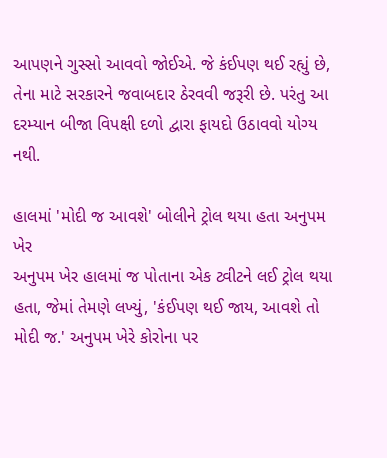આપણને ગુસ્સો આવવો જોઈએ. જે કંઈપણ થઈ રહ્યું છે, તેના માટે સરકારને જવાબદાર ઠેરવવી જરૂરી છે. પરંતુ આ દરમ્યાન બીજા વિપક્ષી દળો દ્વારા ફાયદો ઉઠાવવો યોગ્ય નથી.

હાલમાં 'મોદી જ આવશે' બોલીને ટ્રોલ થયા હતા અનુપમ ખેર
અનુપમ ખેર હાલમાં જ પોતાના એક ટ્વીટને લઈ ટ્રોલ થયા હતા, જેમાં તેમણે લખ્યું, 'કંઈપણ થઈ જાય, આવશે તો મોદી જ.' અનુપમ ખેરે કોરોના પર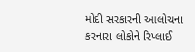મોદી સરકારની આલોચના કરનારા લોકોને રિપ્લાઈ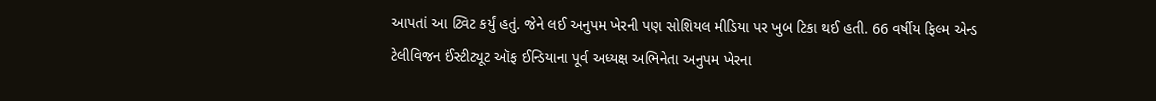આપતાં આ ટ્વિટ કર્યું હતું. જેને લઈ અનુપમ ખેરની પણ સોશિયલ મીડિયા પર ખુબ ટિકા થઈ હતી. 66 વર્ષીય ફિલ્મ એન્ડ ટેલીવિજન ઈંસ્ટીટ્યૂટ ઑફ ઈન્ડિયાના પૂર્વ અધ્યક્ષ અભિનેતા અનુપમ ખેરના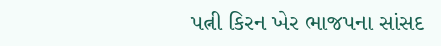પત્ની કિરન ખેર ભાજપના સાંસદ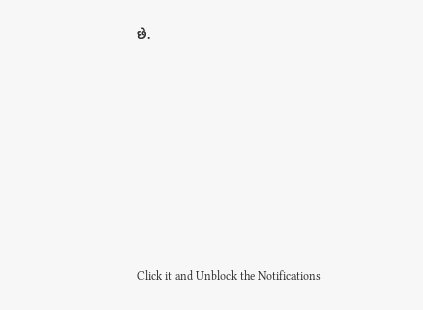છે.












Click it and Unblock the Notifications